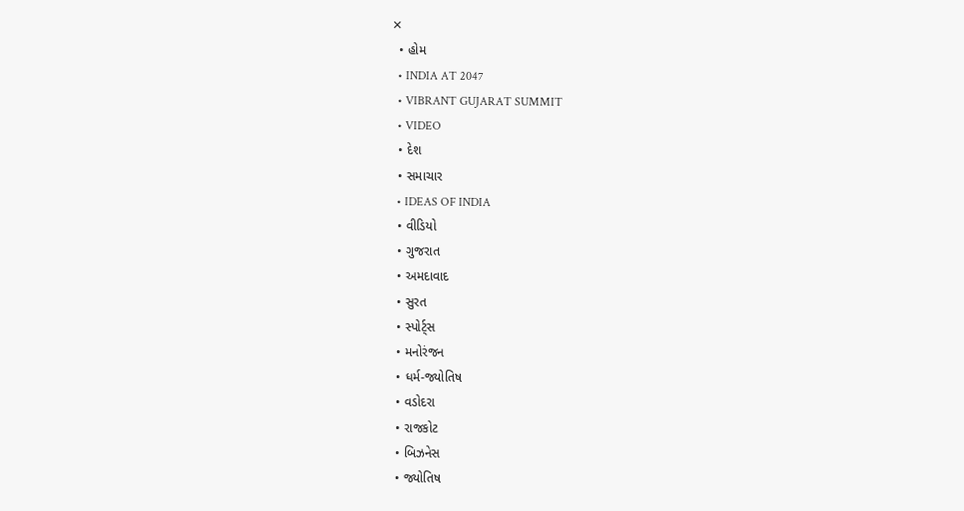✕
  • હોમ
  • INDIA AT 2047
  • VIBRANT GUJARAT SUMMIT
  • VIDEO
  • દેશ
  • સમાચાર
  • IDEAS OF INDIA
  • વીડિયો
  • ગુજરાત
  • અમદાવાદ
  • સુરત
  • સ્પોર્ટ્સ
  • મનોરંજન
  • ધર્મ-જ્યોતિષ
  • વડોદરા
  • રાજકોટ
  • બિઝનેસ
  • જ્યોતિષ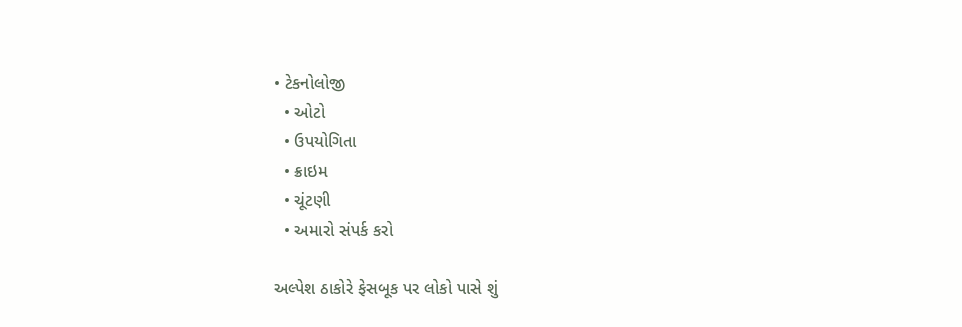• ટેકનોલોજી
  • ઓટો
  • ઉપયોગિતા
  • ક્રાઇમ
  • ચૂંટણી
  • અમારો સંપર્ક કરો

અલ્પેશ ઠાકોરે ફેસબૂક પર લોકો પાસે શું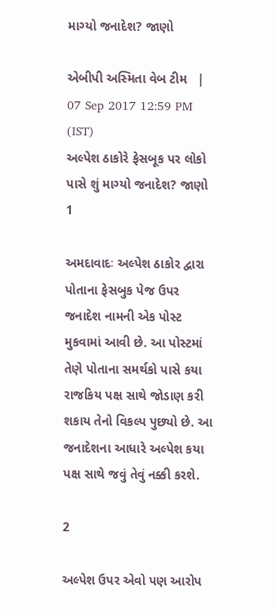માગ્યો જનાદેશ? જાણો

એબીપી અસ્મિતા વેબ ટીમ   |  07 Sep 2017 12:59 PM (IST)
અલ્પેશ ઠાકોરે ફેસબૂક પર લોકો પાસે શું માગ્યો જનાદેશ? જાણો
1

અમદાવાદઃ અલ્પેશ ઠાકોર દ્વારા પોતાના ફેસબુક પેજ ઉપર જનાદેશ નામની એક પોસ્ટ મુકવામાં આવી છે. આ પોસ્ટમાં તેણે પોતાના સમર્થકો પાસે કયા રાજકિય પક્ષ સાથે જોડાણ કરી શકાય તેનો વિકલ્પ પુછ્યો છે. આ જનાદેશના આધારે અલ્પેશ કયા પક્ષ સાથે જવું તેવું નક્કી કરશે.

2

અલ્પેશ ઉપર એવો પણ આરોપ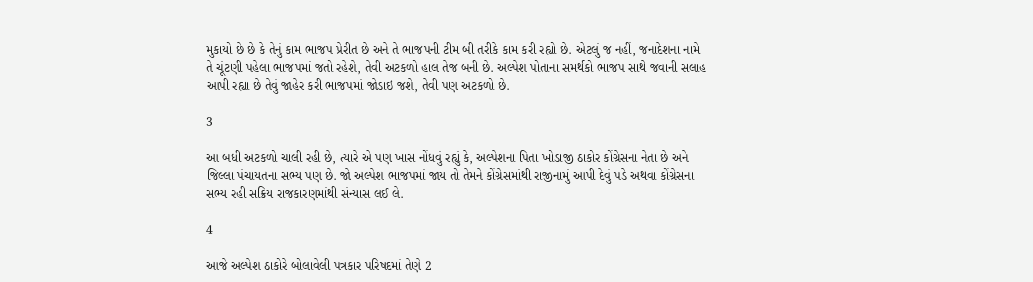મુકાયો છે છે કે તેનું કામ ભાજપ પ્રેરીત છે અને તે ભાજપની ટીમ બી તરીકે કામ કરી રહ્યો છે. એટલું જ નહીં, જનાદેશના નામે તે ચૂંટણી પહેલા ભાજપમાં જતો રહેશે, તેવી અટકળો હાલ તેજ બની છે. અલ્પેશ પોતાના સમર્થકો ભાજપ સાથે જવાની સલાહ આપી રહ્યા છે તેવું જાહેર કરી ભાજપમાં જોડાઇ જશે, તેવી પણ અટકળો છે.

3

આ બધી અટકળો ચાલી રહી છે, ત્યારે એ પણ ખાસ નોંધવું રહ્યું કે, અલ્પેશના પિતા ખોડાજી ઠાકોર કોંગ્રેસના નેતા છે અને જિલ્લા પંચાયતના સભ્ય પણ છે. જો અલ્પેશ ભાજપમાં જાય તો તેમને કોંગ્રેસમાંથી રાજીનામું આપી દેવું પડે અથવા કોંગ્રેસના સભ્ય રહી સક્રિય રાજકારણમાંથી સંન્યાસ લઈ લે.

4

આજે અલ્પેશ ઠાકોરે બોલાવેલી પત્રકાર પરિષદમાં તેણે 2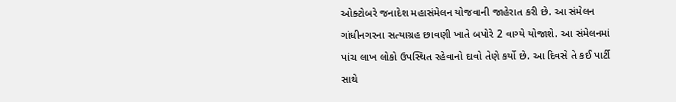ઓક્ટોબરે જનાદેશ મહાસંમેલન યોજવાની જાહેરાત કરી છે. આ સંમેલન ગાંધીનગરના સત્યાગ્રહ છાવણી ખાતે બપોરે 2 વાગ્યે યોજાશે. આ સંમેલનમાં પાંચ લાખ લોકો ઉપસ્થિત રહેવાનો દાવો તેણે કર્યો છે. આ દિવસે તે કઈ પાર્ટી સાથે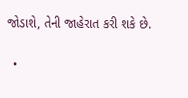જોડાશે, તેની જાહેરાત કરી શકે છે.

  •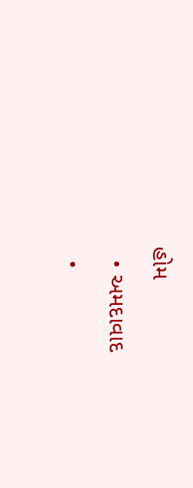હોમ
  • અમદાવાદ
  •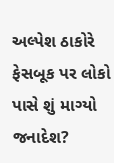અલ્પેશ ઠાકોરે ફેસબૂક પર લોકો પાસે શું માગ્યો જનાદેશ?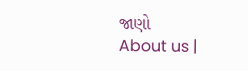જાણો
About us |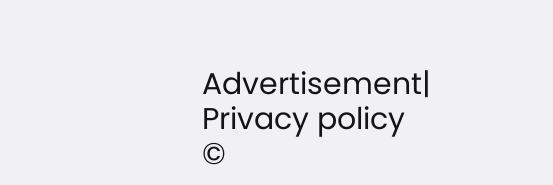Advertisement| Privacy policy
©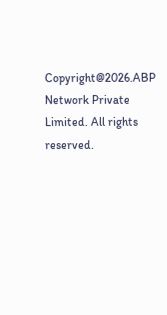Copyright@2026.ABP Network Private Limited. All rights reserved.